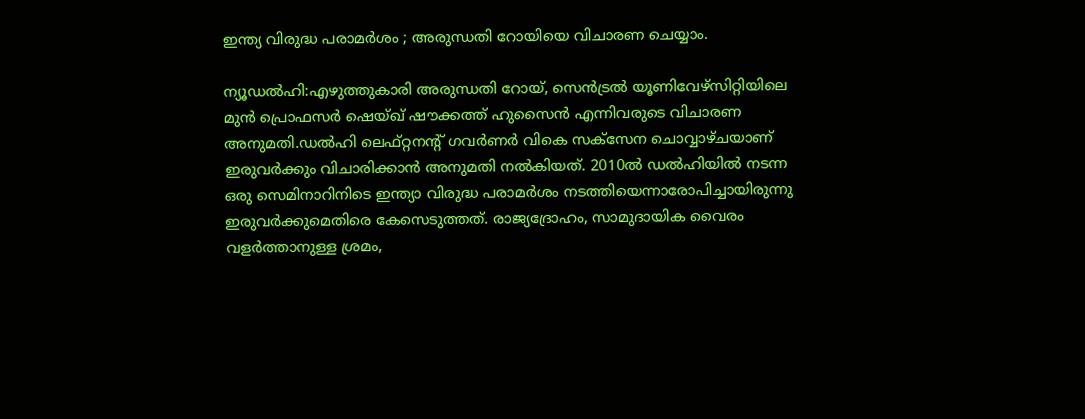ഇന്ത്യ വിരുദ്ധ പരാമർശം ; അരുന്ധതി റോയിയെ വിചാരണ ചെയ്യാം.

ന്യൂഡൽഹി:എഴുത്തുകാരി അരുന്ധതി റോയ്, സെൻട്രൽ യൂണിവേഴ്‌സിറ്റിയിലെ മുൻ പ്രൊഫസർ ഷെയ്ഖ് ഷൗക്കത്ത് ഹുസൈൻ എന്നിവരുടെ വിചാരണ അനുമതി.ഡൽഹി ലെഫ്റ്റനന്റ് ഗവർണർ വികെ സക്‌സേന ചൊവ്വാഴ്ചയാണ് ഇരുവർക്കും വിചാരിക്കാൻ അനുമതി നൽകിയത്. 2010ൽ ഡൽഹിയിൽ നടന്ന ഒരു സെമിനാറിനിടെ ഇന്ത്യാ വിരുദ്ധ പരാമർശം നടത്തിയെന്നാരോപിച്ചായിരുന്നു ഇരുവർക്കുമെതിരെ കേസെടുത്തത്. രാജ്യദ്രോഹം, സാമുദായിക വൈരം വളര്‍ത്താനുള്ള ശ്രമം,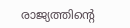രാജ്യത്തിന്‍റെ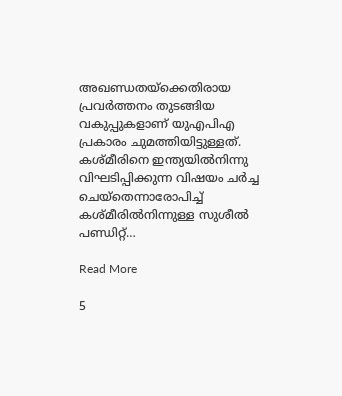അഖണ്ഡതയ്ക്കെതിരായ പ്രവര്‍ത്തനം തുടങ്ങിയ വകുപ്പുകളാണ് യുഎപിഎ പ്രകാരം ചുമത്തിയിട്ടുള്ളത്. കശ്മീരിനെ ഇന്ത്യയില്‍നിന്നു വിഘടിപ്പിക്കുന്ന വിഷയം ചര്‍ച്ച ചെയ്തെന്നാരോപിച്ച്‌ കശ്മീരില്‍നിന്നുള്ള സുശീല്‍ പണ്ഡിറ്റ്…

Read More

5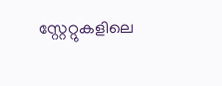സ്റ്റേറ്റുകളിലെ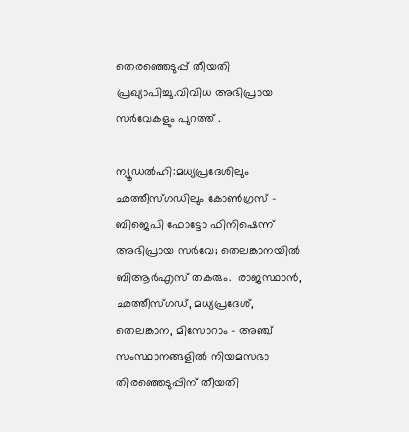തെരഞ്ഞെടുപ്പ് തീയതി പ്രഖ്യാപിച്ചു.വിവിധ അഭിപ്രായ സർവേകളും പുറത്ത് .

ന്യൂഡൽഹി:മധ്യപ്രദേശിലും ഛത്തീസ്‍ഗഡിലും കോണ്‍ഗ്രസ് – ബിജെപി ഫോട്ടോ ഫിനിഷെന്ന് അഭിപ്രായ സര്‍വേ; തെലങ്കാനയില്‍ ബിആര്‍എസ് തകരും.  രാജസ്ഥാൻ, ഛത്തീസ്‌ഗഡ്, മധ്യപ്രദേശ്, തെലങ്കാന, മിസോറാം – അഞ്ച് സംസ്ഥാനങ്ങളില്‍ നിയമസഭാ തിരഞ്ഞെടുപ്പിന് തീയതി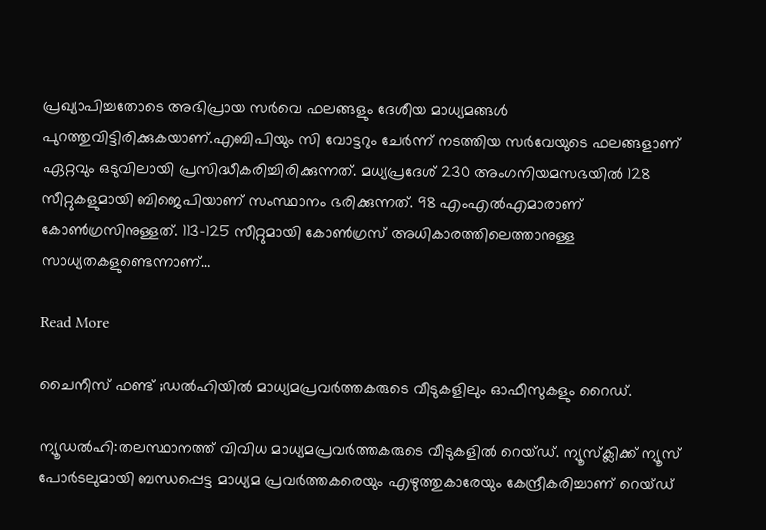പ്രഖ്യാപിച്ചതോടെ അഭിപ്രായ സര്‍വെ ഫലങ്ങളും ദേശീയ മാധ്യമങ്ങള്‍ പുറത്തുവിട്ടിരിക്കുകയാണ്.എബിപിയും സി വോട്ടറും ചേര്‍ന്ന് നടത്തിയ സര്‍വേയുടെ ഫലങ്ങളാണ് ഏറ്റവും ഒടുവിലായി പ്രസിദ്ധീകരിച്ചിരിക്കുന്നത്. മധ്യപ്രദേശ് 230 അംഗനിയമസഭയില്‍ 128 സീറ്റുകളുമായി ബിജെപിയാണ് സംസ്ഥാനം ഭരിക്കുന്നത്. 98 എംഎല്‍എമാരാണ് കോണ്‍ഗ്രസിനുള്ളത്. 113-125 സീറ്റുമായി കോണ്‍ഗ്രസ് അധികാരത്തിലെത്താനുള്ള സാധ്യതകളുണ്ടെന്നാണ്…

Read More

ചൈനീസ് ഫണ്ട് ;ഡൽഹിയിൽ മാധ്യമപ്രവർത്തകരുടെ വീടുകളിലും ഓഫീസുകളും റൈഡ്.

ന്യൂഡൽഹി:തലസ്ഥാനത്ത് വിവിധ മാധ്യമപ്രവര്‍ത്തകരുടെ വീടുകളില്‍ റെയ്ഡ്. ന്യൂസ്‌ക്ലിക്ക് ന്യൂസ് പോര്‍ടലുമായി ബന്ധപ്പെട്ട മാധ്യമ പ്രവര്‍ത്തകരെയും എഴുത്തുകാരേയും കേന്ദ്രീകരിച്ചാണ് റെയ്ഡ്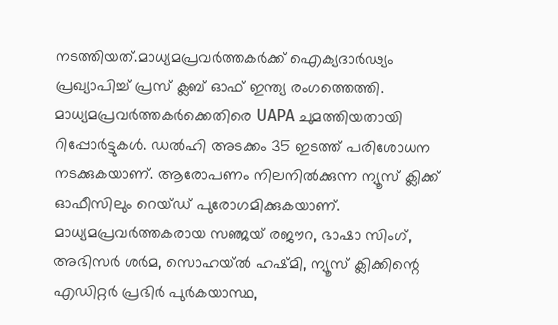നടത്തിയത്.മാധ്യമപ്രവര്‍ത്തകര്‍ക്ക് ഐക്യദാര്‍ഢ്യം പ്രഖ്യാപിച്ച്‌ പ്രസ് ക്ലബ് ഓഫ് ഇന്ത്യ രംഗത്തെത്തി. മാധ്യമപ്രവര്‍ത്തകര്‍ക്കെതിരെ UAPA ചുമത്തിയതായി റിപ്പോര്‍ട്ടുകള്‍. ഡല്‍ഹി അടക്കം 35 ഇടത്ത് പരിശോധന നടക്കുകയാണ്. ആരോപണം നിലനില്‍ക്കുന്ന ന്യൂസ് ക്ലിക്ക് ഓഫീസിലും റെയ്ഡ് പുരോഗമിക്കുകയാണ്. മാധ്യമപ്രവര്‍ത്തകരായ സഞ്ജയ് രജൗറ, ഭാഷാ സിംഗ്, അഭിസര്‍ ശര്‍മ, സൊഹയ്ല്‍ ഹഷ്മി, ന്യൂസ് ക്ലിക്കിന്റെ എഡിറ്റര്‍ പ്രഭിര്‍ പുര്‍കയാസ്ഥ,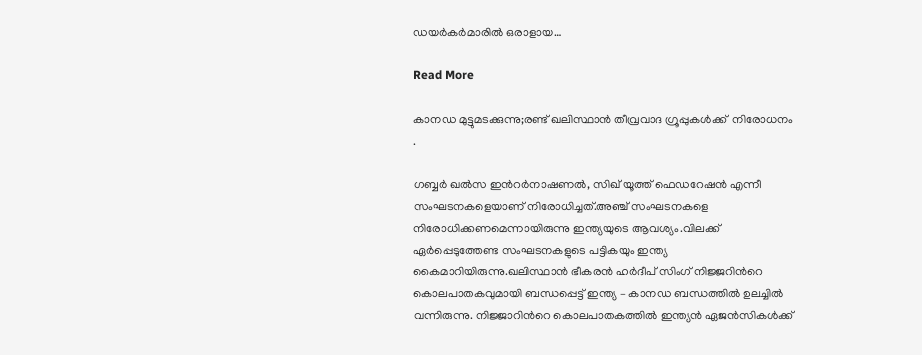ഡയര്‍കര്‍മാരില്‍ ഒരാളായ…

Read More

കാനഡ മുട്ടുമടക്കുന്നു;രണ്ട് ഖലിസ്ഥാൻ തീവ്രവാദ ഗ്രൂപ്പുകള്‍ക്ക്  നിരോധനം .

ഗബ്ബര്‍ ഖല്‍സ ഇന്‍റര്‍നാഷണല്‍, സിഖ് യൂത്ത് ഫെഡറേഷൻ എന്നീ സംഘടനകളെയാണ് നിരോധിച്ചത്.അഞ്ച് സംഘടനകളെ നിരോധിക്കണമെന്നായിരുന്നു ഇന്ത്യയുടെ ആവശ്യം.വിലക്ക് ഏര്‍പ്പെടുത്തേണ്ട സംഘടനകളുടെ പട്ടികയും ഇന്ത്യ കൈമാറിയിരുന്നു.ഖലിസ്ഥാന്‍ ഭീകരന്‍ ഹര്‍ദീപ് സിംഗ് നിജ്ജറിന്‍റെ കൊലപാതകവുമായി ബന്ധപ്പെട്ട് ഇന്ത്യ – കാനഡ ബന്ധത്തില്‍ ഉലച്ചില്‍ വന്നിരുന്നു. നിജ്ജാറിന്‍റെ കൊലപാതകത്തില്‍ ഇന്ത്യന്‍ ഏജന്‍സികള്‍ക്ക്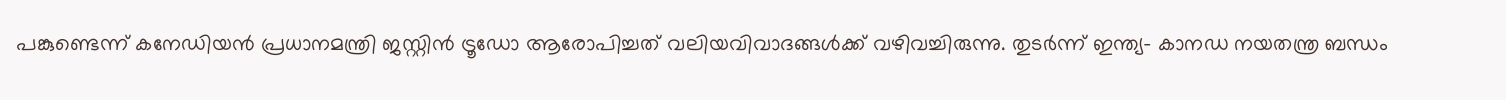പങ്കുണ്ടെന്ന് കനേഡിയന്‍ പ്രധാനമന്ത്രി ജസ്റ്റിന്‍ ട്രൂഡോ ആരോപിച്ചത് വലിയവിവാദങ്ങള്‍ക്ക് വഴിവച്ചിരുന്നു. തുടര്‍ന്ന് ഇന്ത്യ- കാനഡ നയതന്ത്ര ബന്ധം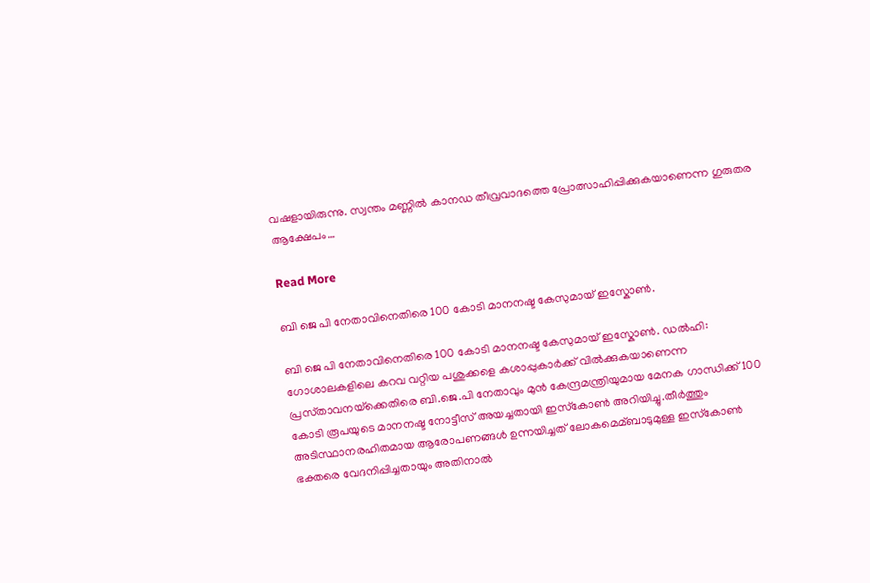വഷളായിരുന്നു. സ്വന്തം മണ്ണില്‍ കാനഡ തീവ്രവാദത്തെ പ്രോത്സാഹിപ്പിക്കുകയാണെന്ന ഗുരുതര ആക്ഷേപം…

Read More

ബി ജെ പി നേതാവിനെതിരെ 100 കോടി മാനനഷ്ട കേസുമായ് ഇസ്കോൺ.

ബി ജെ പി നേതാവിനെതിരെ 100 കോടി മാനനഷ്ട കേസുമായ് ഇസ്കോൺ. ഡല്‍ഹി: ഗോശാലകളിലെ കറവ വറ്റിയ പശുക്കളെ കശാപ്പുകാര്‍ക്ക് വില്‍ക്കുകയാണെന്ന പ്രസ്‌താവനയ്‌ക്കെതിരെ ബി.ജെ.പി നേതാവും മുൻ കേന്ദ്രമന്ത്രിയുമായ മേനക ഗാന്ധിക്ക് 100 കോടി രൂപയുടെ മാനനഷ്ട നോട്ടീസ് അയച്ചതായി ഇസ്‌കോണ്‍ അറിയിച്ചു.തീര്‍ത്തും അടിസ്ഥാനരഹിതമായ ആരോപണങ്ങള്‍ ഉന്നയിച്ചത് ലോകമെമ്ബാടുമുള്ള ഇസ്‌കോണ്‍ ഭക്തരെ വേദനിപ്പിച്ചതായും അതിനാല്‍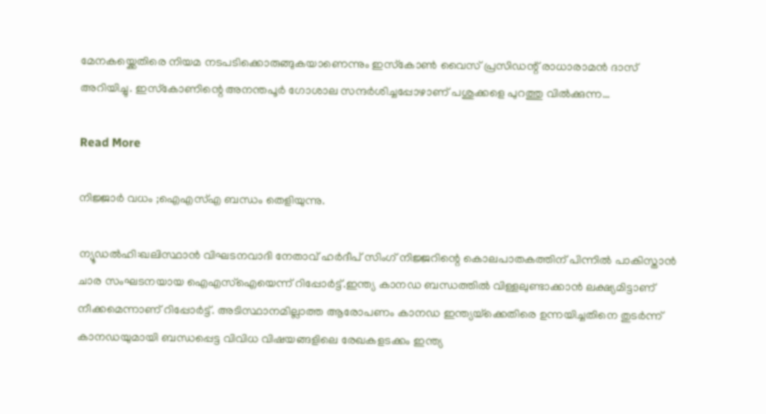മേനകയ്ക്കെതിരെ നിയമ നടപടിക്കൊരുങ്ങുകയാണെന്നും ഇസ്‌കോണ്‍ വൈസ് പ്രസിഡന്റ് രാധാരാമൻ ദാസ് അറിയിച്ചു. ഇസ്‌കോണിന്റെ അനന്തപൂര്‍ ഗോശാല സന്ദര്‍ശിച്ചപ്പോഴാണ് പശുക്കളെ പുറത്തു വില്‍ക്കുന്ന…

Read More

നിജ്ജാർ വധം ;ഐഎസ്എ ബന്ധം തെളിയുന്നു.

ന്യൂഡൽഹി:ഖലിസ്ഥാന്‍ വിഘടനവാദി നേതാവ് ഹര്‍ദീപ് സിംഗ് നിജ്ജറിന്റെ കൊലപാതകത്തിന് പിന്നില്‍ പാകിസ്താന്‍ ചാര സംഘടനയായ ഐഎസ്‌ഐയെന്ന് റിപ്പോര്‍ട്ട്.ഇന്ത്യ കാനഡ ബന്ധത്തില്‍ വിള്ളലുണ്ടാക്കാന്‍ ലക്ഷ്യമിട്ടാണ് നീക്കമെന്നാണ് റിപ്പോര്‍ട്ട്. അടിസ്ഥാനമില്ലാത്ത ആരോപണം കാനഡ ഇന്ത്യയ്‌ക്കെതിരെ ഉന്നയിച്ചതിനെ തുടര്‍ന്ന് കാനഡയുമായി ബന്ധപ്പെട്ട വിവിധ വിഷയങ്ങളിലെ രേഖകളടക്കം ഇന്ത്യ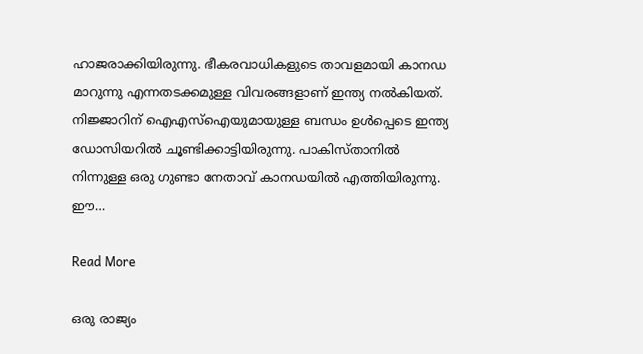ഹാജരാക്കിയിരുന്നു. ഭീകരവാധികളുടെ താവളമായി കാനഡ മാറുന്നു എന്നതടക്കമുള്ള വിവരങ്ങളാണ് ഇന്ത്യ നല്‍കിയത്. നിജ്ജാറിന് ഐഎസ്‌ഐയുമായുള്ള ബന്ധം ഉള്‍പ്പെടെ ഇന്ത്യ ഡോസിയറില്‍ ചൂണ്ടിക്കാട്ടിയിരുന്നു. പാകിസ്താനില്‍ നിന്നുള്ള ഒരു ഗുണ്ടാ നേതാവ് കാനഡയില്‍ എത്തിയിരുന്നു. ഈ…

Read More

ഒരു രാജ്യം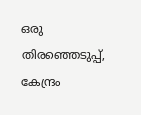ഒരു തിരഞ്ഞെടുപ്പ്, കേന്ദ്രം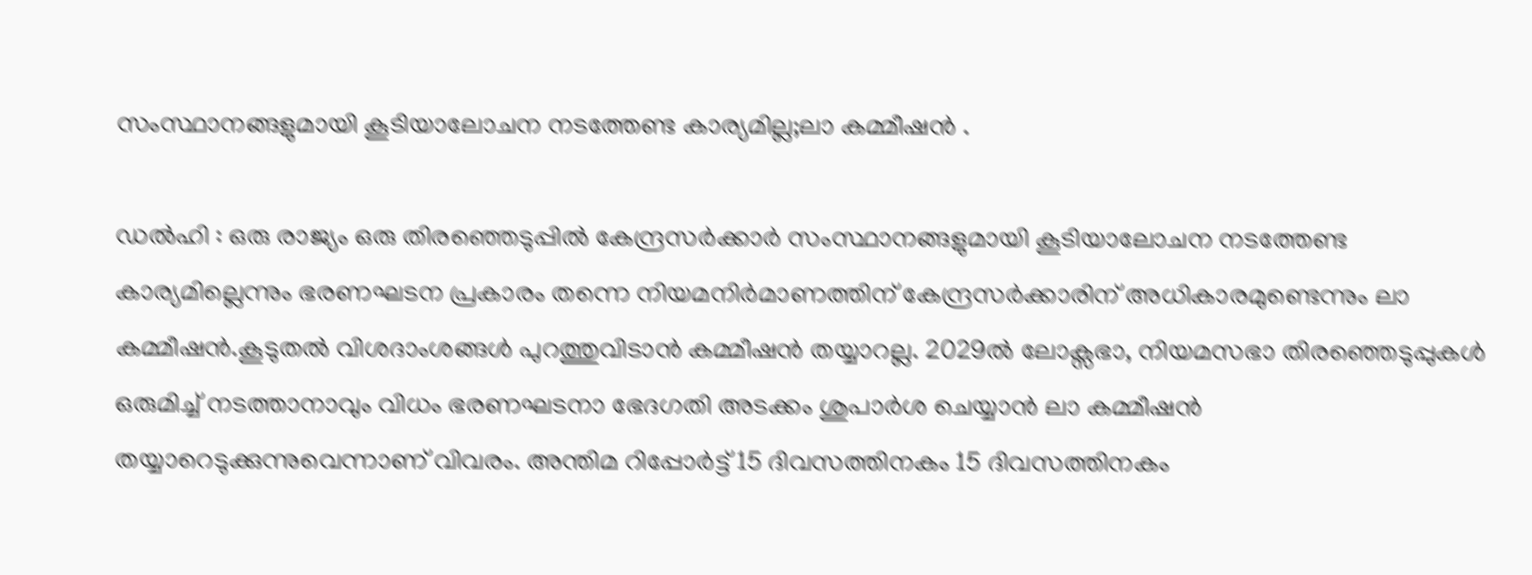സംസ്ഥാനങ്ങളുമായി കൂടിയാലോചന നടത്തേണ്ട കാര്യമില്ല;ലാ കമ്മീഷൻ .

ഡല്‍ഹി : ഒരു രാജ്യം ഒരു തിരഞ്ഞെടുപ്പില്‍ കേന്ദ്രസര്‍ക്കാര്‍ സംസ്ഥാനങ്ങളുമായി കൂടിയാലോചന നടത്തേണ്ട കാര്യമില്ലെന്നും ഭരണഘടന പ്രകാരം തന്നെ നിയമനിര്‍മാണത്തിന് കേന്ദ്രസര്‍ക്കാരിന് അധികാരമുണ്ടെന്നും ലാ കമ്മീഷൻ.കൂടുതല്‍ വിശദാംശങ്ങള്‍ പുറത്തുവിടാൻ കമ്മീഷൻ തയ്യാറല്ല. 2029ല്‍ ലോക്സഭാ, നിയമസഭാ തിരഞ്ഞെടുപ്പുകള്‍ ഒരുമിച്ച്‌ നടത്താനാവും വിധം ഭരണഘടനാ ഭേദഗതി അടക്കം ശുപാര്‍ശ ചെയ്യാൻ ലാ കമ്മീഷൻ തയ്യാറെടുക്കുന്നുവെന്നാണ് വിവരം. അന്തിമ റിപ്പോര്‍ട്ട് 15 ദിവസത്തിനകം 15 ദിവസത്തിനകം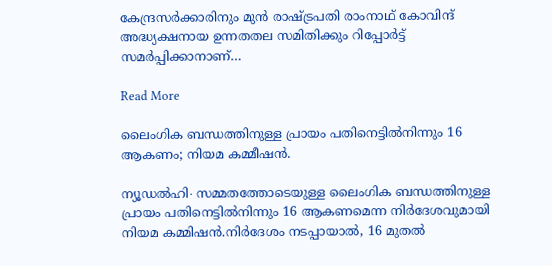കേന്ദ്രസര്‍ക്കാരിനും മുൻ രാഷ്ട്രപതി രാംനാഥ് കോവിന്ദ് അദ്ധ്യക്ഷനായ ഉന്നതതല സമിതിക്കും റിപ്പോര്‍ട്ട് സമര്‍പ്പിക്കാനാണ്…

Read More

ലൈംഗിക ബന്ധത്തിനുള്ള പ്രായം പതിനെട്ടില്‍നിന്നും 16 ആകണം; നിയമ കമ്മീഷൻ.

ന്യൂഡല്‍ഹി∙ സമ്മതത്തോടെയുള്ള ലൈംഗിക ബന്ധത്തിനുള്ള പ്രായം പതിനെട്ടില്‍നിന്നും 16 ആകണമെന്ന നിര്‍ദേശവുമായി നിയമ കമ്മിഷൻ.നിര്‍ദേശം നടപ്പായാല്‍, 16 മുതല്‍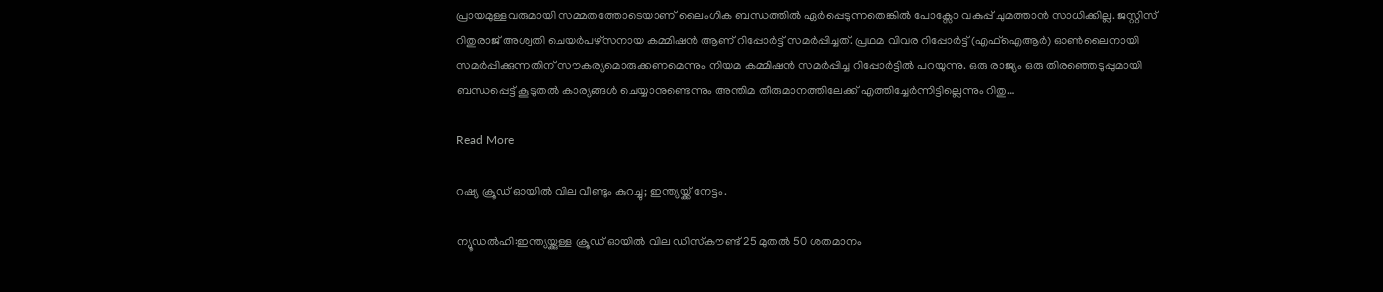പ്രായമുള്ളവരുമായി സമ്മതത്തോടെയാണ് ലൈംഗിക ബന്ധത്തില്‍ ഏര്‍പ്പെടുന്നതെങ്കില്‍ പോക്സോ വകുപ്പ് ചുമത്താൻ സാധിക്കില്ല. ജസ്റ്റിസ് റിതുരാജ് അശ്വതി ചെയര്‍പഴ്സനായ കമ്മിഷൻ ആണ് റിപ്പോര്‍ട്ട് സമര്‍പ്പിച്ചത്. പ്രഥമ വിവര റിപ്പോര്‍ട്ട് (എഫ്‌ഐആര്‍) ഓണ്‍ലൈനായി സമര്‍പ്പിക്കുന്നതിന് സൗകര്യമൊരുക്കണമെന്നും നിയമ കമ്മിഷൻ സമര്‍പ്പിച്ച റിപ്പോര്‍ട്ടില്‍ പറയുന്നു. ഒരു രാജ്യം ഒരു തിരഞ്ഞെടുപ്പുമായി ബന്ധപ്പെട്ട് കൂടുതല്‍ കാര്യങ്ങള്‍ ചെയ്യാനുണ്ടെന്നും അന്തിമ തീരുമാനത്തിലേക്ക് എത്തിച്ചേര്‍ന്നിട്ടില്ലെന്നും റിതു…

Read More

റഷ്യ ക്രൂഡ് ഓയിൽ വില വീണ്ടും കുറച്ചു; ഇന്ത്യയ്ക്ക് നേട്ടം.

ന്യൂഡൽഹി:ഇന്ത്യയ്ക്കുള്ള ക്രൂഡ് ഓയില്‍ വില ഡിസ്‌കൗണ്ട് 25 മുതല്‍ 50 ശതമാനം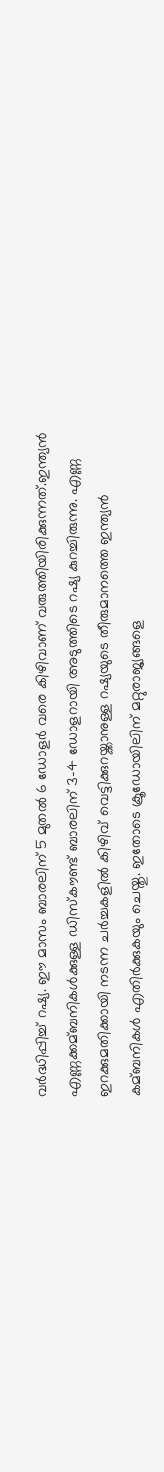വര്‍ദ്ധിപ്പിച്ച്‌ റഷ്യ. ഈ മാസം ബാരലിന് 5 മുതല്‍ 6 ഡോളര്‍ വരെ കിഴിവാണ് വരുത്തിയിരിക്കുന്നത്.ഇന്ത്യൻ എണ്ണക്കമ്ബനികള്‍ക്കുള്ള ഡിസ്‌കൗണ്ട് ബാരലിന് 3-4 ഡോളറായി അടുത്തിടെ റഷ്യ കുറച്ചിരുന്നു. എണ്ണ ഇറക്കുമതിക്കായി നടന്ന ചര്‍ച്ചകളില്‍ കിഴിവ് വെട്ടിക്കുറയ്ക്കാനുള്ള റഷ്യയുടെ തീരുമാനത്തെ ഇന്ത്യൻ കമ്ബനികള്‍ എതിര്‍ക്കുകയും ചെയ്തു. ഇതോടെ ക്രൂഡോയിലിന് മറ്റുരാജ്യങ്ങളെ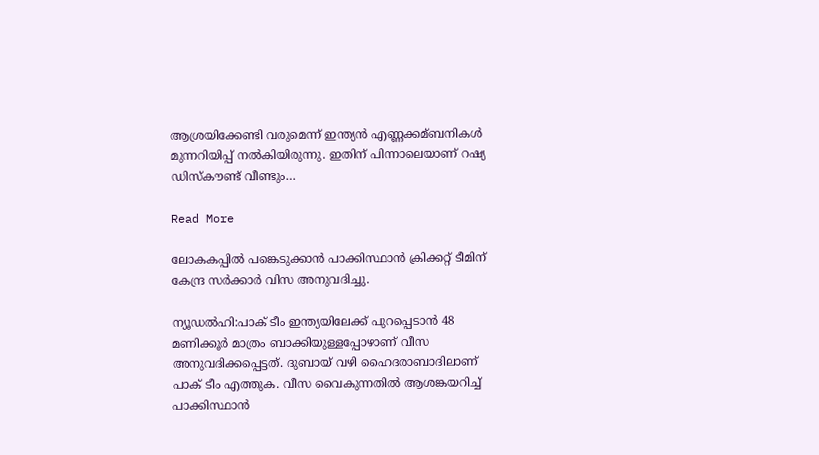ആശ്രയിക്കേണ്ടി വരുമെന്ന് ഇന്ത്യൻ എണ്ണക്കമ്ബനികള്‍ മുന്നറിയിപ്പ് നല്‍കിയിരുന്നു. ഇതിന് പിന്നാലെയാണ് റഷ്യ ഡിസ്‌കൗണ്ട് വീണ്ടും…

Read More

ലോകകപ്പില്‍ പങ്കെടുക്കാന്‍ പാക്കിസ്ഥാന്‍ ക്രിക്കറ്റ് ടീമിന്  കേന്ദ്ര സര്‍ക്കാര്‍ വിസ അനുവദിച്ചു.

ന്യൂഡൽഹി:പാക് ടീം ഇന്ത്യയിലേക്ക് പുറപ്പെടാന്‍ 48 മണിക്കൂര്‍ മാത്രം ബാക്കിയുള്ളപ്പോഴാണ് വീസ അനുവദിക്കപ്പെട്ടത്. ദുബായ് വഴി ഹൈദരാബാദിലാണ് പാക് ടീം എത്തുക. വീസ വൈകുന്നതില്‍ ആശങ്കയറിച്ച്‌ പാക്കിസ്ഥാന്‍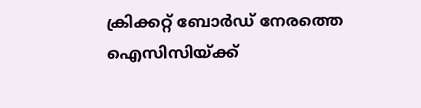ക്രിക്കറ്റ് ബോര്‍ഡ് നേരത്തെ ഐസിസിയ്ക്ക്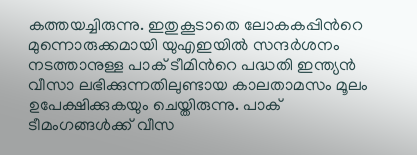കത്തയച്ചിരുന്നു. ഇതുകൂടാതെ ലോകകപ്പിന്‍റെ മുന്നൊരുക്കമായി യുഎഇയില്‍ സന്ദര്‍ശനം നടത്താനുള്ള പാക് ടീമിന്‍റെ പദ്ധതി ഇന്ത്യന്‍ വീസാ ലഭിക്കുന്നതിലുണ്ടായ കാലതാമസം മൂലം ഉപേക്ഷിക്കുകയും ചെയ്തിരുന്നു. പാക് ടീമംഗങ്ങള്‍ക്ക് വീസ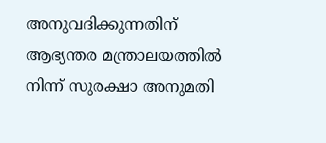അനുവദിക്കുന്നതിന് ആഭ്യന്തര മന്ത്രാലയത്തില്‍ നിന്ന് സുരക്ഷാ അനുമതി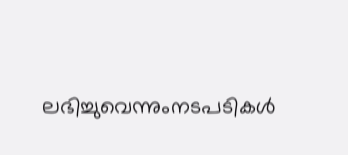ലഭിച്ചുവെന്നുംനടപടികള്‍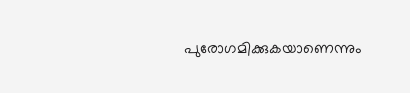പുരോഗമിക്കുകയാണെന്നും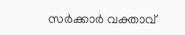സര്‍ക്കാര്‍ വക്താവ്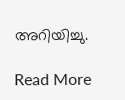അറിയിച്ചു.

Read More